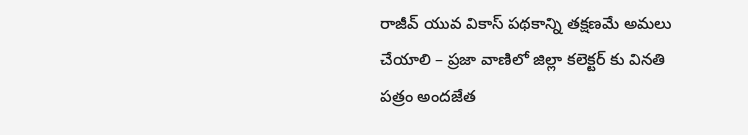రాజీవ్ యువ వికాస్ పథకాన్ని తక్షణమే అమలు చేయాలి – ప్రజా వాణిలో జిల్లా కలెక్టర్ కు వినతి పత్రం అందజేత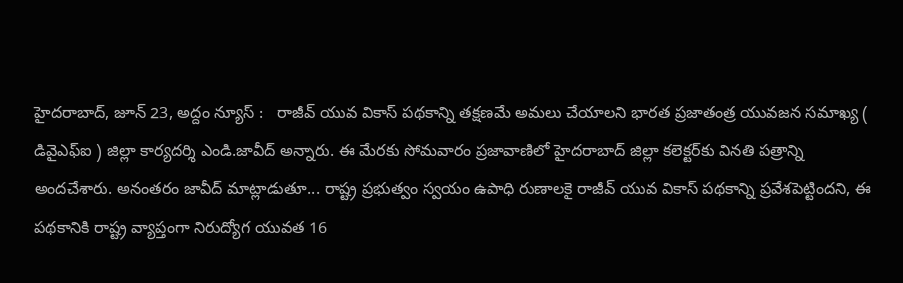హైదరాబాద్, జూన్ 23, అద్దం న్యూస్ :   రాజీవ్ యువ వికాస్ పథకాన్ని తక్షణమే అమలు చేయాలని భార‌త ప్ర‌జాతంత్ర యువ‌జ‌న స‌మాఖ్య ( డివైఎఫ్ఐ ) జిల్లా కార్య‌ద‌ర్శి ఎండి.జావీద్ అన్నారు. ఈ మేర‌కు సోమ‌వారం ప్ర‌జావాణిలో హైద‌రాబాద్ జిల్లా క‌లెక్ట‌ర్‌కు విన‌తి ప‌త్రాన్ని అంద‌చేశారు. అనంత‌రం జావీద్ మాట్లాడుతూ... రాష్ట్ర ప్రభుత్వం స్వయం ఉపాధి రుణాలకై రాజీవ్ యువ వికాస్ పథకాన్ని ప్రవేశపెట్టిందని, ఈ పథకానికి రాష్ట్ర వ్యాప్తంగా నిరుద్యోగ యువత 16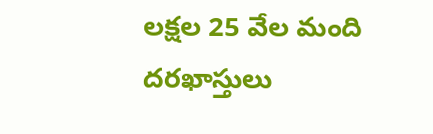లక్షల 25 వేల మంది దరఖాస్తులు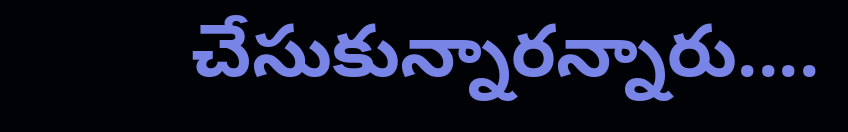చేసుకున్నార‌న్నారు....